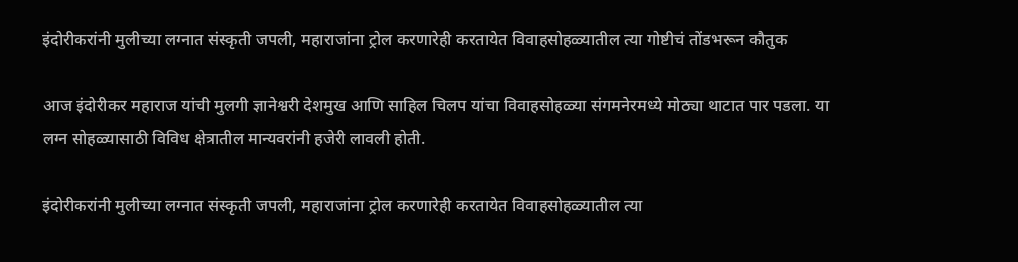इंदोरीकरांनी मुलीच्या लग्नात संस्कृती जपली, महाराजांना ट्रोल करणारेही करतायेत विवाहसोहळ्यातील त्या गोष्टीचं तोंडभरून कौतुक

आज इंदोरीकर महाराज यांची मुलगी ज्ञानेश्वरी देशमुख आणि साहिल चिलप यांचा विवाहसोहळ्या संगमनेरमध्ये मोठ्या थाटात पार पडला. या लग्न सोहळ्यासाठी विविध क्षेत्रातील मान्यवरांनी हजेरी लावली होती.

इंदोरीकरांनी मुलीच्या लग्नात संस्कृती जपली, महाराजांना ट्रोल करणारेही करतायेत विवाहसोहळ्यातील त्या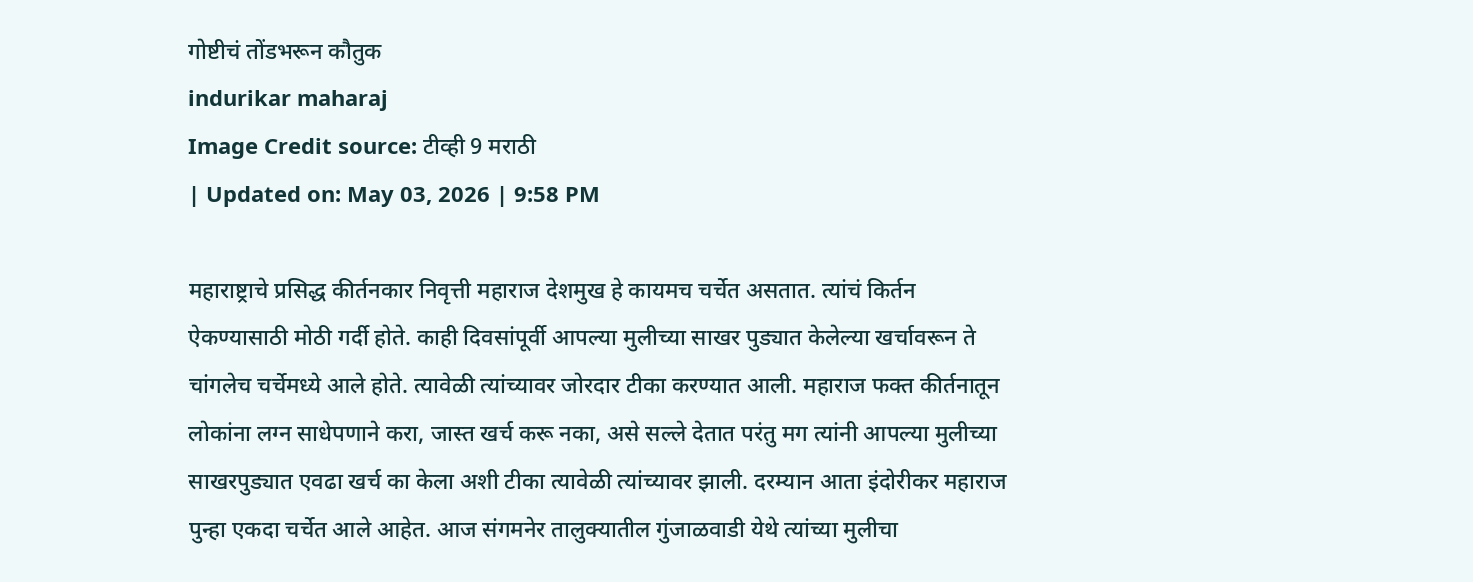गोष्टीचं तोंडभरून कौतुक
indurikar maharaj
Image Credit source: टीव्ही 9 मराठी
| Updated on: May 03, 2026 | 9:58 PM

महाराष्ट्राचे प्रसिद्ध कीर्तनकार निवृत्ती महाराज देशमुख हे कायमच चर्चेत असतात. त्यांचं किर्तन ऐकण्यासाठी मोठी गर्दी होते. काही दिवसांपूर्वी आपल्या मुलीच्या साखर पुड्यात केलेल्या खर्चावरून ते चांगलेच चर्चेमध्ये आले होते. त्यावेळी त्यांच्यावर जोरदार टीका करण्यात आली. महाराज फक्त कीर्तनातून लोकांना लग्न साधेपणाने करा, जास्त खर्च करू नका, असे सल्ले देतात परंतु मग त्यांनी आपल्या मुलीच्या साखरपुड्यात एवढा खर्च का केला अशी टीका त्यावेळी त्यांच्यावर झाली. दरम्यान आता इंदोरीकर महाराज पुन्हा एकदा चर्चेत आले आहेत. आज संगमनेर तालुक्यातील गुंजाळवाडी येथे त्यांच्या मुलीचा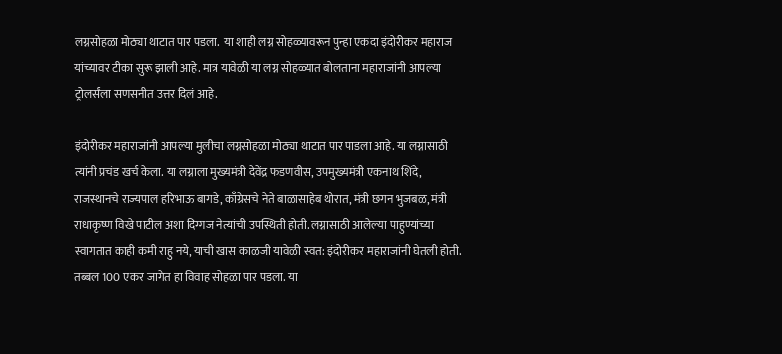लग्नसोहळा मोठ्या थाटात पार पडला.  या शाही लग्न सोहळ्यावरून पुन्हा एकदा इंदोरीकर महाराज यांच्यावर टीका सुरू झाली आहे. मात्र यावेळी या लग्न सोहळ्यात बोलताना महाराजांनी आपल्या ट्रोलर्संला सणसनीत उत्तर दिलं आहे.

इंदोरीकर महाराजांनी आपल्या मुलीचा लग्नसोहळा मोठ्या थाटात पार पाडला आहे. या लग्नासाठी त्यांनी प्रचंड खर्च केला. या लग्नाला मुख्यमंत्री देवेंद्र फडणवीस, उपमुख्यमंत्री एकनाथ शिंदे, राजस्थानचे राज्यपाल हरिभाऊ बागडे, काँग्रेसचे नेते बाळासाहेब थोरात, मंत्री छगन भुजबळ, मंत्री राधाकृष्ण विखे पाटील अशा दिग्गज नेत्यांची उपस्थिती होती. लग्नासाठी आलेल्या पाहुण्यांच्या स्वागतात काही कमी राहु नये, याची खास काळजी यावेळी स्वत: इंदोरीकर महाराजांनी घेतली होती. तब्बल 100 एकर जागेत हा विवाह सोहळा पार पडला. या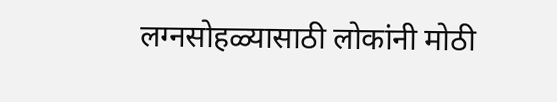लग्नसोहळ्यासाठी लोकांनी मोठी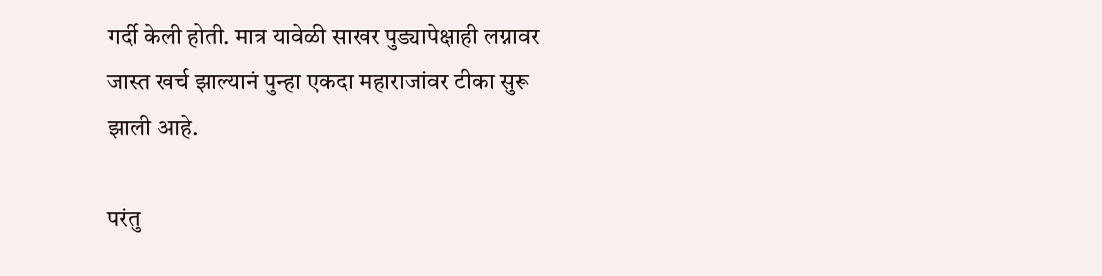गर्दी केली होती. मात्र यावेळी साखर पुड्यापेक्षाही लग्नावर जास्त खर्च झाल्यानं पुन्हा एकदा महाराजांवर टीका सुरू झाली आहे.

परंतु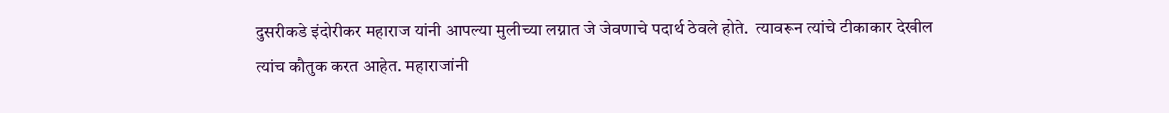दुसरीकडे इंदोरीकर महाराज यांनी आपल्या मुलीच्या लग्नात जे जेवणाचे पदार्थ ठेवले होते.  त्यावरून त्यांचे टीकाकार देखील त्यांच कौतुक करत आहेत. महाराजांनी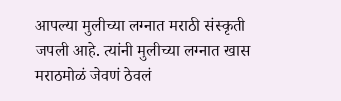आपल्या मुलीच्या लग्नात मराठी संस्कृती जपली आहे. त्यांनी मुलीच्या लग्नात खास मराठमोळं जेवणं ठेवलं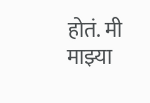होतं. मी माझ्या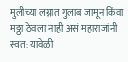मुलीच्या लग्नात गुलाब जामून किंवा मठ्ठा ठेवला नाही असं महाराजांनी स्वत: यावेळी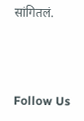सांगितलं.



Follow Us